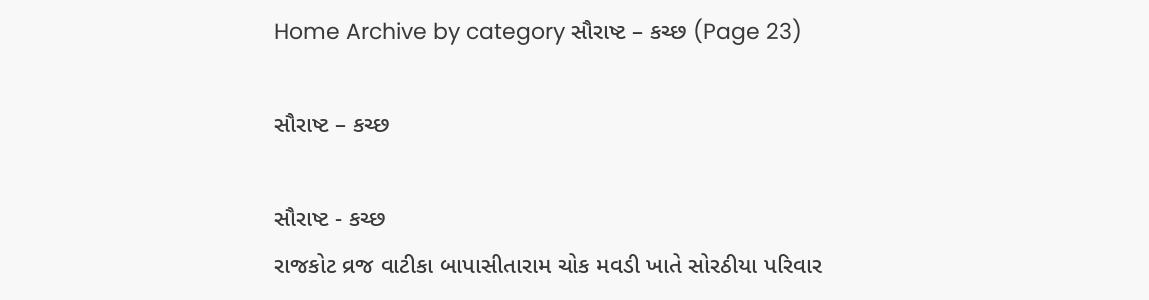Home Archive by category સૌરાષ્ટ – કચ્છ (Page 23)

સૌરાષ્ટ – કચ્છ

સૌરાષ્ટ - કચ્છ
રાજકોટ વ્રજ વાટીકા બાપાસીતારામ ચોક મવડી ખાતે સોરઠીયા પરિવાર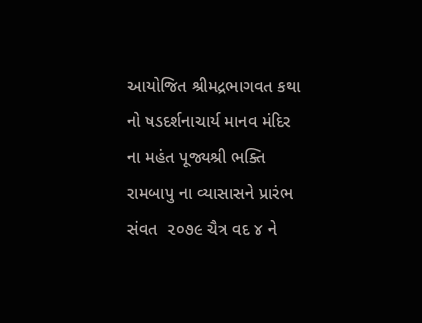આયોજિત શ્રીમદ્રભાગવત કથા નો ષડદર્શનાચાર્ય માનવ મંદિર ના મહંત પૂજ્યશ્રી ભક્તિ રામબાપુ ના વ્યાસાસને પ્રારંભ સંવત  ૨૦૭૯ ચૈત્ર વદ ૪ ને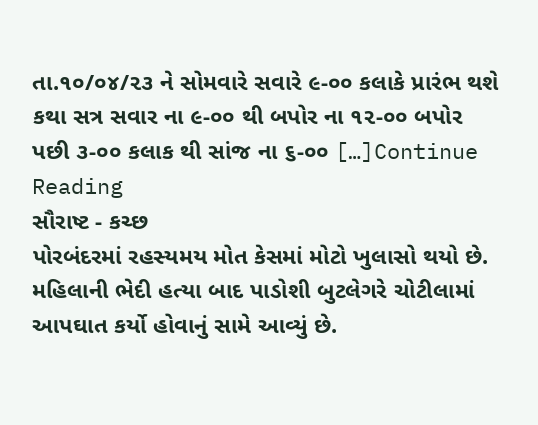તા.૧૦/૦૪/૨૩ ને સોમવારે સવારે ૯-૦૦ કલાકે પ્રારંભ થશે કથા સત્ર સવાર ના ૯-૦૦ થી બપોર ના ૧૨-૦૦ બપોર પછી ૩-૦૦ કલાક થી સાંજ ના ૬-૦૦ […]Continue Reading
સૌરાષ્ટ - કચ્છ
પોરબંદરમાં રહસ્યમય મોત કેસમાં મોટો ખુલાસો થયો છે. મહિલાની ભેદી હત્યા બાદ પાડોશી બુટલેગરે ચોટીલામાં આપઘાત કર્યો હોવાનું સામે આવ્યું છે.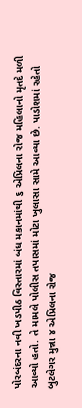પોરબંદરના નવી ખડપીઠ વિસ્તારમાં બંધ મકાનમાંથી ૬ એપ્રિલના રોજ મહિલાનો મૃતદે મળી આવ્યો હતો. તે મામલે પોલીસ તપાસમાં મોટા ખુલાસા સામે આવ્યા છે. પાડોશમાં રહેતો બુટલેગર મુન્ના ૪ એપ્રિલના રોજ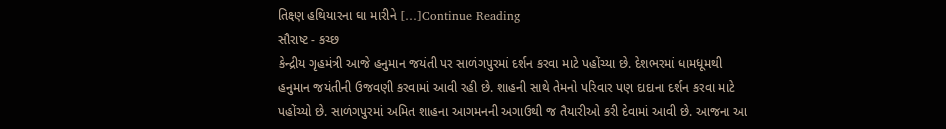તિક્ષ્ણ હથિયારના ઘા મારીને […]Continue Reading
સૌરાષ્ટ - કચ્છ
કેન્દ્રીય ગૃહમંત્રી આજે હનુમાન જયંતી પર સાળંગપુરમાં દર્શન કરવા માટે પહોંચ્યા છે. દેશભરમાં ધામધૂમથી હનુમાન જયંતીની ઉજવણી કરવામાં આવી રહી છે. શાહની સાથે તેમનો પરિવાર પણ દાદાના દર્શન કરવા માટે પહોંચ્યો છે. સાળંગપુરમાં અમિત શાહના આગમનની અગાઉથી જ તૈયારીઓ કરી દેવામાં આવી છે. આજના આ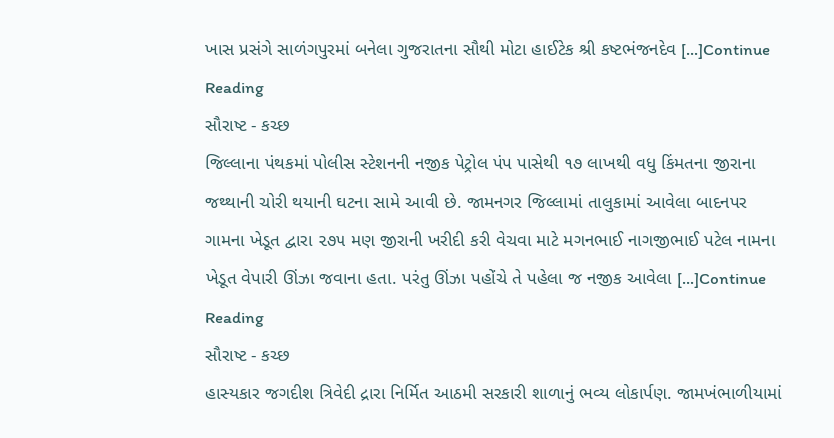ખાસ પ્રસંગે સાળંગપુરમાં બનેલા ગુજરાતના સૌથી મોટા હાઈટેક શ્રી કષ્ટભંજનદેવ […]Continue Reading
સૌરાષ્ટ - કચ્છ
જિલ્લાના પંથકમાં પોલીસ સ્ટેશનની નજીક પેટ્રોલ પંપ પાસેથી ૧૭ લાખથી વધુ કિંમતના જીરાના જથ્થાની ચોરી થયાની ઘટના સામે આવી છે. જામનગર જિલ્લામાં તાલુકામાં આવેલા બાદનપર ગામના ખેડૂત દ્વારા ૨૭૫ મણ જીરાની ખરીદી કરી વેચવા માટે મગનભાઈ નાગજીભાઈ પટેલ નામના ખેડૂત વેપારી ઊંઝા જવાના હતા. પરંતુ ઊંઝા પહોંચે તે પહેલા જ નજીક આવેલા […]Continue Reading
સૌરાષ્ટ - કચ્છ
હાસ્યકાર જગદીશ ત્રિવેદી દ્રારા નિર્મિત આઠમી સરકારી શાળાનું ભવ્ય લોકાર્પણ. જામખંભાળીયામાં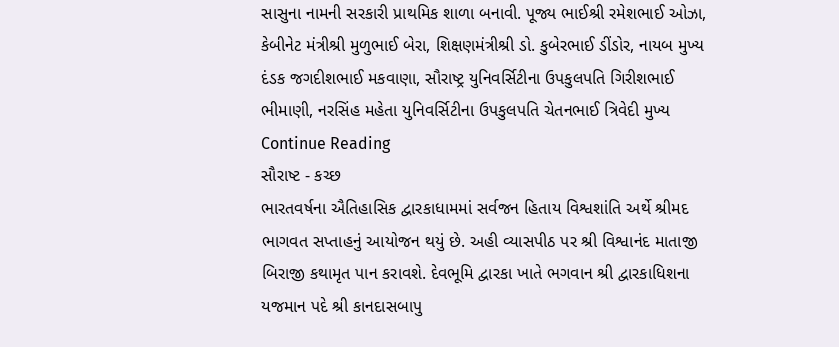સાસુના નામની સરકારી પ્રાથમિક શાળા બનાવી. પૂજ્ય ભાઈશ્રી રમેશભાઈ ઓઝા, કેબીનેટ મંત્રીશ્રી મુળુભાઈ બેરા, શિક્ષણમંત્રીશ્રી ડો. કુબેરભાઈ ડીંડોર, નાયબ મુખ્ય દંડક જગદીશભાઈ મકવાણા, સૌરાષ્ટ્ર યુનિવર્સિટીના ઉપકુલપતિ ગિરીશભાઈ ભીમાણી, નરસિંહ મહેતા યુનિવર્સિટીના ઉપકુલપતિ ચેતનભાઈ ત્રિવેદી મુખ્ય Continue Reading
સૌરાષ્ટ - કચ્છ
ભારતવર્ષના ઐતિહાસિક દ્વારકાધામમાં સર્વજન હિતાય વિશ્વશાંતિ અર્થે શ્રીમદ ભાગવત સપ્તાહનું આયોજન થયું છે. અહી વ્યાસપીઠ પર શ્રી વિશ્વાનંદ માતાજી બિરાજી કથામૃત પાન કરાવશે. દેવભૂમિ દ્વારકા ખાતે ભગવાન શ્રી દ્વારકાધિશના યજમાન પદે શ્રી કાનદાસબાપુ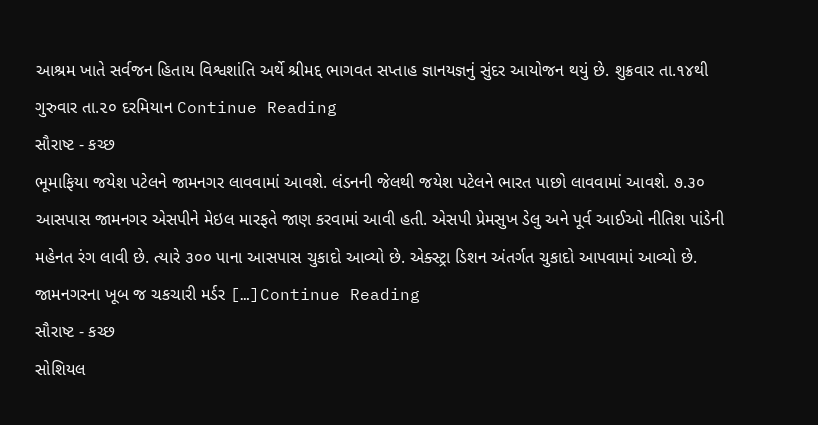આશ્રમ ખાતે સર્વજન હિતાય વિશ્વશાંતિ અર્થે શ્રીમદ્દ ભાગવત સપ્તાહ જ્ઞાનયજ્ઞનું સુંદર આયોજન થયું છે. શુક્રવાર તા.૧૪થી ગુરુવાર તા.૨૦ દરમિયાન Continue Reading
સૌરાષ્ટ - કચ્છ
ભૂમાફિયા જયેશ પટેલને જામનગર લાવવામાં આવશે. લંડનની જેલથી જયેશ પટેલને ભારત પાછો લાવવામાં આવશે. ૭.૩૦ આસપાસ જામનગર એસપીને મેઇલ મારફતે જાણ કરવામાં આવી હતી. એસપી પ્રેમસુખ ડેલુ અને પૂર્વ આઈઓ નીતિશ પાંડેની મહેનત રંગ લાવી છે. ત્યારે ૩૦૦ પાના આસપાસ ચુકાદો આવ્યો છે. એક્સ્ટ્રા ડિશન અંતર્ગત ચુકાદો આપવામાં આવ્યો છે. જામનગરના ખૂબ જ ચકચારી મર્ડર […]Continue Reading
સૌરાષ્ટ - કચ્છ
સોશિયલ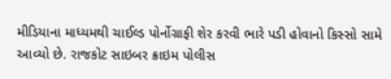મીડિયાના માધ્યમથી ચાઈલ્ડ પોર્નોગ્રાફી શેર કરવી ભારે પડી હોવાનો કિસ્સો સામે આવ્યો છે. રાજકોટ સાઇબર ક્રાઇમ પોલીસ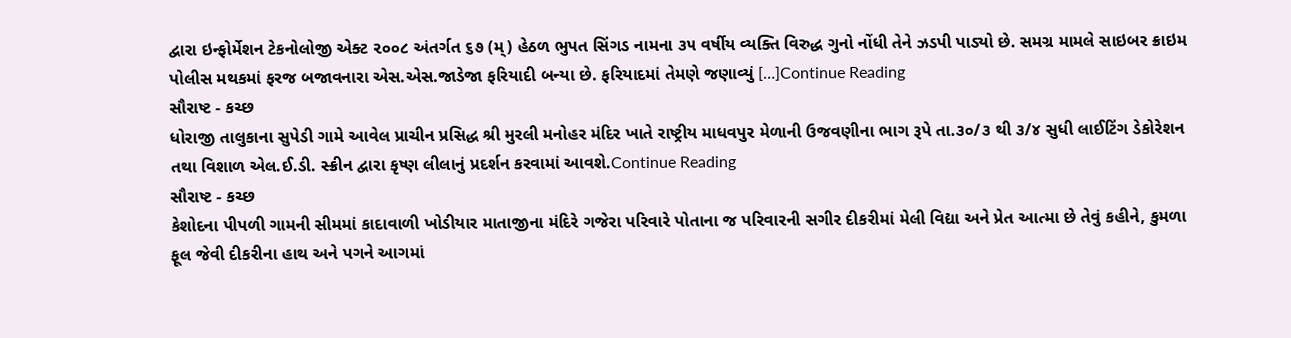દ્વારા ઇન્ફોર્મેશન ટેકનોલોજી એક્ટ ૨૦૦૮ અંતર્ગત ૬૭ (મ્) હેઠળ ભુપત સિંગડ નામના ૩૫ વર્ષીય વ્યક્તિ વિરુદ્ધ ગુનો નોંધી તેને ઝડપી પાડ્યો છે. સમગ્ર મામલે સાઇબર ક્રાઇમ પોલીસ મથકમાં ફરજ બજાવનારા એસ.એસ.જાડેજા ફરિયાદી બન્યા છે. ફરિયાદમાં તેમણે જણાવ્યું […]Continue Reading
સૌરાષ્ટ - કચ્છ
ધોરાજી તાલુકાના સુપેડી ગામે આવેલ પ્રાચીન પ્રસિદ્ધ શ્રી મુરલી મનોહર મંદિર ખાતે રાષ્ટ્રીય માધવપુર મેળાની ઉજવણીના ભાગ રૂપે તા.૩૦/૩ થી ૩/૪ સુધી લાઈટિંગ ડેકોરેશન તથા વિશાળ એલ.ઈ.ડી. સ્ક્રીન દ્વારા કૃષ્ણ લીલાનું પ્રદર્શન કરવામાં આવશે.Continue Reading
સૌરાષ્ટ - કચ્છ
કેશોદના પીપળી ગામની સીમમાં કાદાવાળી ખોડીયાર માતાજીના મંદિરે ગજેરા પરિવારે પોતાના જ પરિવારની સગીર દીકરીમાં મેલી વિદ્યા અને પ્રેત આત્મા છે તેવું કહીને, કુમળા ફૂલ જેવી દીકરીના હાથ અને પગને આગમાં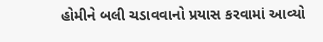હોમીને બલી ચડાવવાનો પ્રયાસ કરવામાં આવ્યો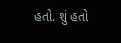હતો. શું હતો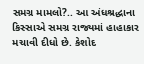સમગ્ર મામલો?.. આ અંધશ્રદ્ધાના કિસ્સાએ સમગ્ર રાજ્યમાં હાહાકાર મચાવી દીધો છે. કેશોદ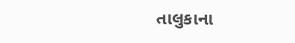તાલુકાના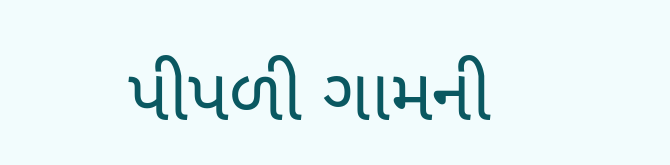પીપળી ગામની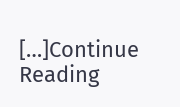[…]Continue Reading